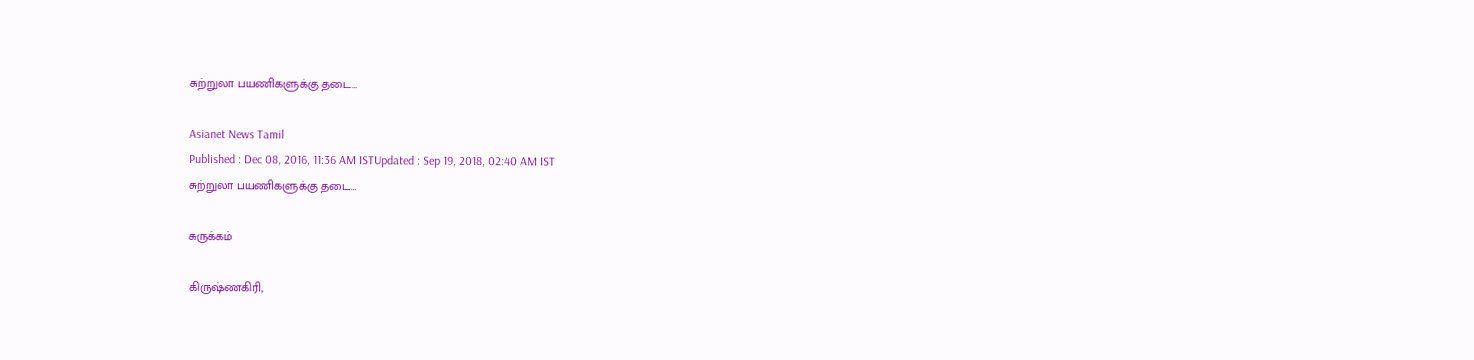சுற்றுலா பயணிகளுக்கு தடை…

Asianet News Tamil
Published : Dec 08, 2016, 11:36 AM ISTUpdated : Sep 19, 2018, 02:40 AM IST
சுற்றுலா பயணிகளுக்கு தடை…

சுருக்கம்

கிருஷ்ணகிரி,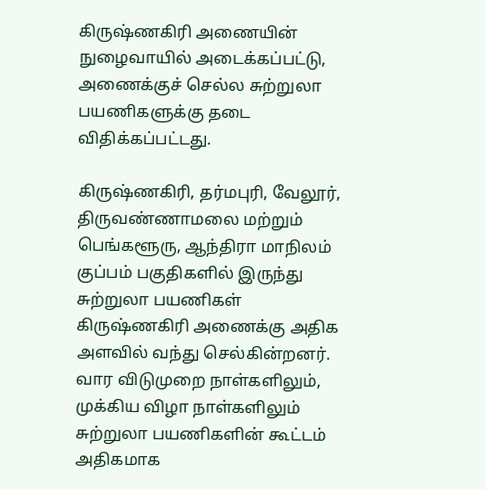கிருஷ்ணகிரி அணையின் நுழைவாயில் அடைக்கப்பட்டு, அணைக்குச் செல்ல சுற்றுலா பயணிகளுக்கு தடை விதிக்கப்பட்டது.

கிருஷ்ணகிரி, தர்மபுரி, வேலூர், திருவண்ணாமலை மற்றும் பெங்களூரு, ஆந்திரா மாநிலம் குப்பம் பகுதிகளில் இருந்து சுற்றுலா பயணிகள் கிருஷ்ணகிரி அணைக்கு அதிக அளவில் வந்து செல்கின்றனர். வார விடுமுறை நாள்களிலும், முக்கிய விழா நாள்களிலும் சுற்றுலா பயணிகளின் கூட்டம் அதிகமாக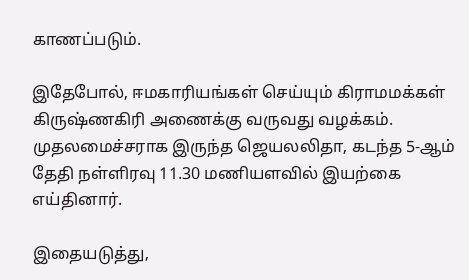காணப்படும்.

இதேபோல், ஈமகாரியங்கள் செய்யும் கிராமமக்கள் கிருஷ்ணகிரி அணைக்கு வருவது வழக்கம். முதலமைச்சராக இருந்த ஜெயலலிதா, கடந்த 5-ஆம் தேதி நள்ளிரவு 11.30 மணியளவில் இயற்கை எய்தினார்.

இதையடுத்து,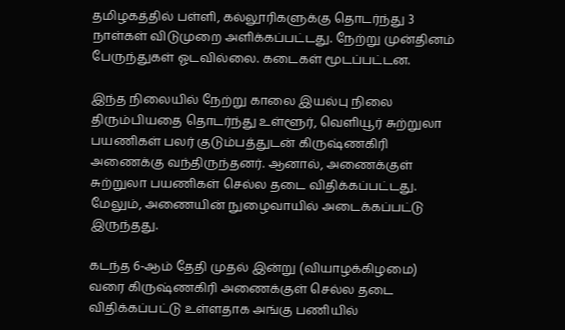தமிழகத்தில் பள்ளி, கல்லூரிகளுக்கு தொடர்ந்து 3 நாள்கள் விடுமுறை அளிக்கப்பட்டது. நேற்று முன்தினம் பேருந்துகள் ஓடவில்லை. கடைகள் மூடப்பட்டன.

இந்த நிலையில் நேற்று காலை இயல்பு நிலை திரும்பியதை தொடர்ந்து உள்ளூர், வெளியூர் சுற்றுலா பயணிகள் பலர் குடும்பத்துடன் கிருஷ்ணகிரி அணைக்கு வந்திருந்தனர். ஆனால், அணைக்குள் சுற்றுலா பயணிகள் செல்ல தடை விதிக்கப்பட்டது. மேலும், அணையின் நுழைவாயில் அடைக்கப்பட்டு இருந்தது.

கடந்த 6-ஆம் தேதி முதல் இன்று (வியாழக்கிழமை) வரை கிருஷ்ணகிரி அணைக்குள் செல்ல தடை விதிக்கப்பட்டு உள்ளதாக அங்கு பணியில்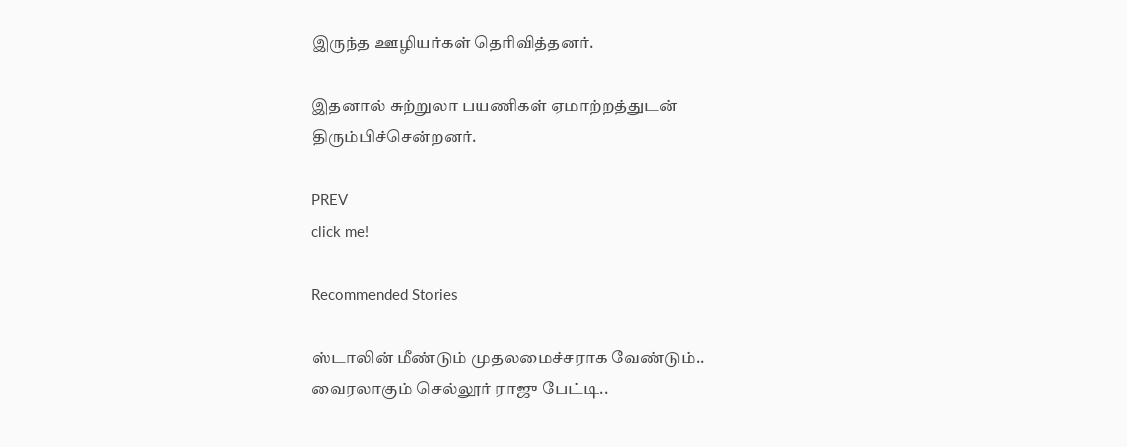இருந்த ஊழியர்கள் தெரிவித்தனர்.

இதனால் சுற்றுலா பயணிகள் ஏமாற்றத்துடன் திரும்பிச்சென்றனர்.

PREV
click me!

Recommended Stories

ஸ்டாலின் மீண்டும் முதலமைச்சராக வேண்டும்.. வைரலாகும் செல்லூர் ராஜு பேட்டி..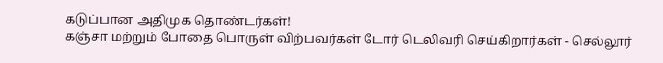கடுப்பான அதிமுக தொண்டர்கள்!
கஞ்சா மற்றும் போதை பொருள் விற்பவர்கள் டோர் டெலிவரி செய்கிறார்கள் - செல்லூர்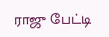ராஜு பேட்டி